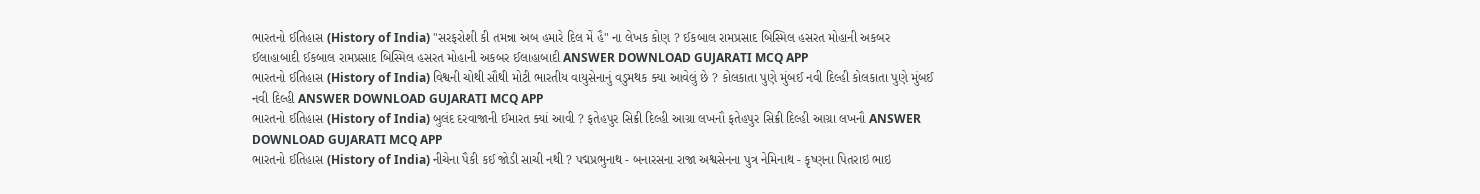ભારતનો ઈતિહાસ (History of India) "સરફરોશી કી તમન્ના અબ હમારે દિલ મેં હૈ" ના લેખક કોણ ? ઈકબાલ રામપ્રસાદ બિસ્મિલ હસરત મોહાની અકબર ઈલાહાબાદી ઈકબાલ રામપ્રસાદ બિસ્મિલ હસરત મોહાની અકબર ઈલાહાબાદી ANSWER DOWNLOAD GUJARATI MCQ APP
ભારતનો ઈતિહાસ (History of India) વિશ્વની ચોથી સૌથી મોટી ભારતીય વાયુસેનાનું વડુમથક ક્યા આવેલું છે ? કોલકાતા પુણે મુંબઈ નવી દિલ્હી કોલકાતા પુણે મુંબઈ નવી દિલ્હી ANSWER DOWNLOAD GUJARATI MCQ APP
ભારતનો ઈતિહાસ (History of India) બુલંદ દરવાજાની ઈમારત ક્યાં આવી ? ફતેહપુર સિક્રી દિલ્હી આગ્રા લખનૌ ફતેહપુર સિક્રી દિલ્હી આગ્રા લખનૌ ANSWER DOWNLOAD GUJARATI MCQ APP
ભારતનો ઈતિહાસ (History of India) નીચેના પૈકી કઈ જોડી સાચી નથી ? પદ્મપ્રભુનાથ - બનારસના રાજા અશ્વસેનના પુત્ર નેમિનાથ - કૃષ્ણના પિતરાઇ ભાઇ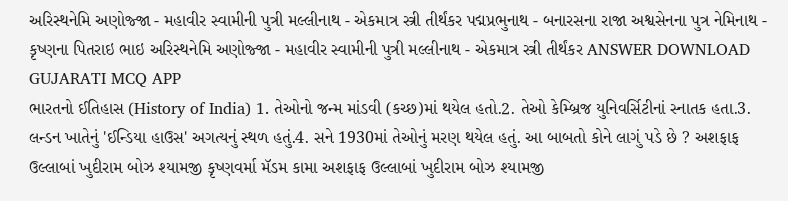અરિસ્થનેમિ અણોજ્જા - મહાવીર સ્વામીની પુત્રી મલ્લીનાથ - એકમાત્ર સ્ત્રી તીર્થંકર પદ્મપ્રભુનાથ - બનારસના રાજા અશ્વસેનના પુત્ર નેમિનાથ - કૃષ્ણના પિતરાઇ ભાઇ અરિસ્થનેમિ અણોજ્જા - મહાવીર સ્વામીની પુત્રી મલ્લીનાથ - એકમાત્ર સ્ત્રી તીર્થંકર ANSWER DOWNLOAD GUJARATI MCQ APP
ભારતનો ઈતિહાસ (History of India) 1. તેઓનો જન્મ માંડવી (કચ્છ)માં થયેલ હતો.2. તેઓ કેમ્બ્રિજ યુનિવર્સિટીનાં સ્નાતક હતા.3. લન્ડન ખાતેનું 'ઈન્ડિયા હાઉસ' અગત્યનું સ્થળ હતું.4. સને 1930માં તેઓનું મરણ થયેલ હતું. આ બાબતો કોને લાગું પડે છે ? અશફાફ ઉલ્લાબાં ખુદીરામ બોઝ શ્યામજી કૃષ્ણવર્મા મૅડમ કામા અશફાફ ઉલ્લાબાં ખુદીરામ બોઝ શ્યામજી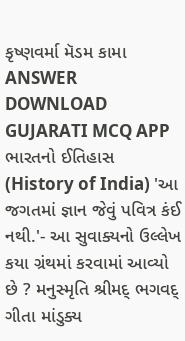કૃષ્ણવર્મા મૅડમ કામા ANSWER DOWNLOAD GUJARATI MCQ APP
ભારતનો ઈતિહાસ (History of India) 'આ જગતમાં જ્ઞાન જેવું પવિત્ર કંઈ નથી.'- આ સુવાક્યનો ઉલ્લેખ કયા ગ્રંથમાં કરવામાં આવ્યો છે ? મનુસ્મૃતિ શ્રીમદ્ ભગવદ્ ગીતા માંડુક્ય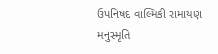ઉપનિષદ વાલ્મિકી રામાયણ મનુસ્મૃતિ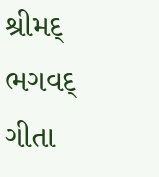શ્રીમદ્ ભગવદ્ ગીતા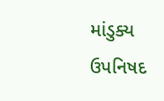માંડુક્ય ઉપનિષદ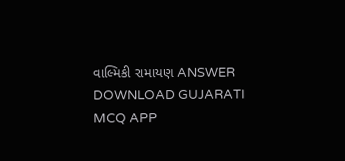વાલ્મિકી રામાયણ ANSWER DOWNLOAD GUJARATI MCQ APP